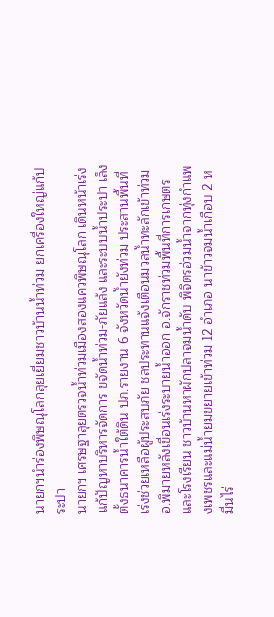นายกฯนำร่องพิษณุโลกลุยเยี่ยมชาวบ้านน้ำท่วม ยกเครื่องใหญ่แก้ประปา
นายกฯ เศรษฐาลุยตรวจน้ำท่วมเมืองสองแควพิษณุโลก เดินหน้าเร่งแก้ปัญหาบริหารจัดการ ขจัดน้ำท่วม-ภัยแล้ง และระบบน้ำประปา เล็งตั้งธนาคารน้ำใต้ดิน ปภ.รายงาน 6 จังหวัดน้ำยังท่วม ประสานพื้นที่เร่งช่วยเหลือผู้ประสบภัย ชลประทานแจ้งเตือนมวลน้ำทะลักเข้าท่วมอ.พิมายหลังเขื่อนเร่งระบายน้ำออก อ.จักราชท่วมพื้นที่การเกษตรและโรงเรียน ชาวบ้านหาผักปลาจมน้ำดับ พิจิตรอ่วมน้ำจากทุ่งกำแพงเพชรและแม่น้ำยมขยายเข้าท่วม 12 อำเภอ นาข้าวจมน้ำเกือบ 2 หมื่นไร่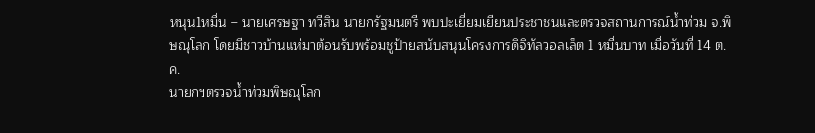หนุน1หมื่น – นายเศรษฐา ทวีสิน นายกรัฐมนตรี พบปะเยี่ยมเยียนประชาชนและตรวจสถานการณ์น้ำท่วม จ.พิษณุโลก โดยมีชาวบ้านแห่มาต้อนรับพร้อมชูป้ายสนับสนุนโครงการดิจิทัลวอลเล็ต 1 หมื่นบาท เมื่อวันที่ 14 ต.ค.
นายกฯตรวจน้ำท่วมพิษณุโลก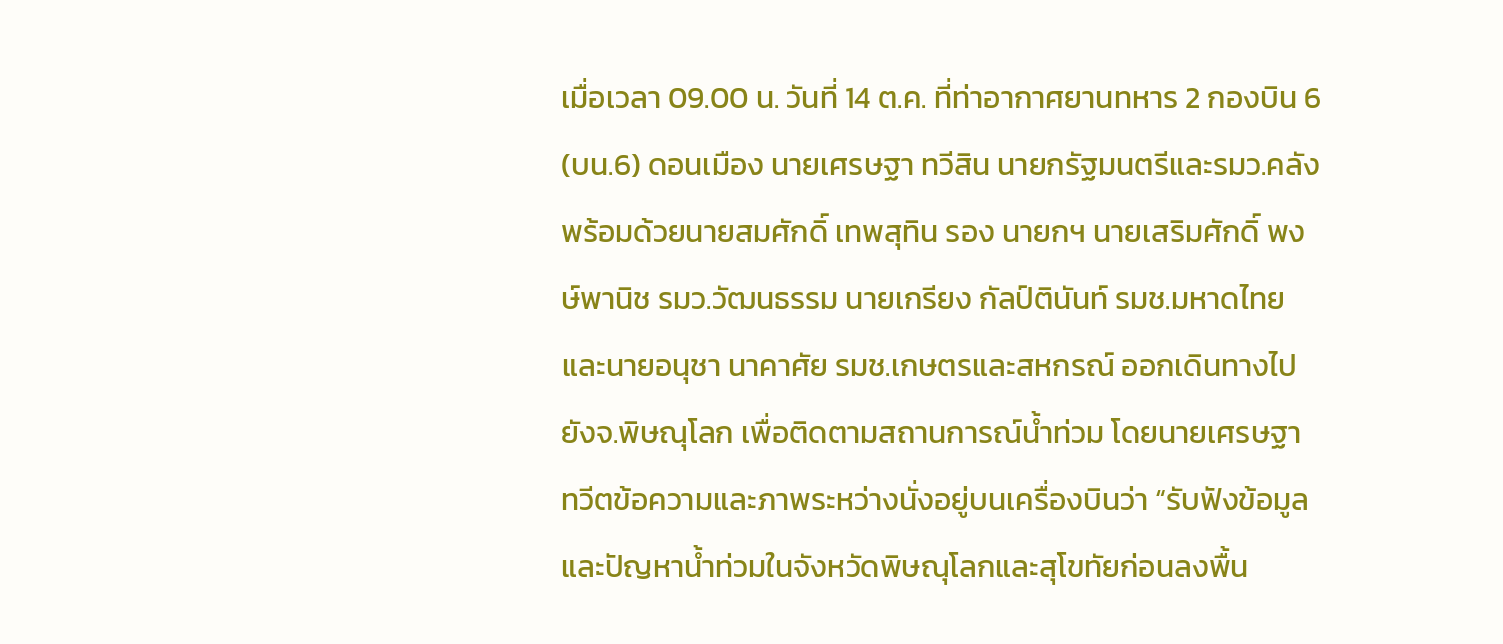เมื่อเวลา 09.00 น. วันที่ 14 ต.ค. ที่ท่าอากาศยานทหาร 2 กองบิน 6 (บน.6) ดอนเมือง นายเศรษฐา ทวีสิน นายกรัฐมนตรีและรมว.คลัง พร้อมด้วยนายสมศักดิ์ เทพสุทิน รอง นายกฯ นายเสริมศักดิ์ พงษ์พานิช รมว.วัฒนธรรม นายเกรียง กัลป์ตินันท์ รมช.มหาดไทย และนายอนุชา นาคาศัย รมช.เกษตรและสหกรณ์ ออกเดินทางไปยังจ.พิษณุโลก เพื่อติดตามสถานการณ์น้ำท่วม โดยนายเศรษฐา ทวีตข้อความและภาพระหว่างนั่งอยู่บนเครื่องบินว่า “รับฟังข้อมูลและปัญหาน้ำท่วมในจังหวัดพิษณุโลกและสุโขทัยก่อนลงพื้น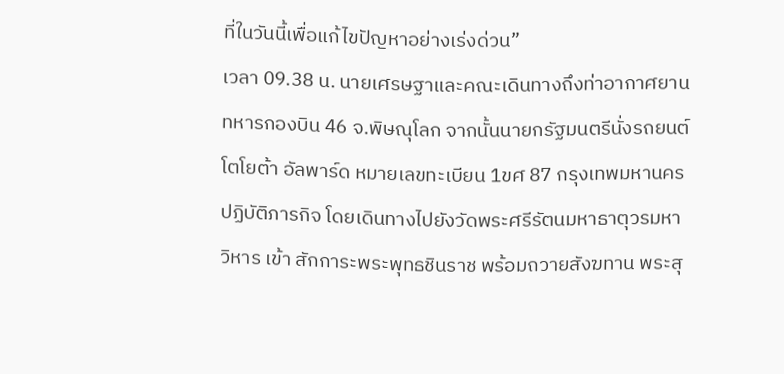ที่ในวันนี้เพื่อแก้ไขปัญหาอย่างเร่งด่วน”
เวลา 09.38 น. นายเศรษฐาและคณะเดินทางถึงท่าอากาศยานทหารกองบิน 46 จ.พิษณุโลก จากนั้นนายกรัฐมนตรีนั่งรถยนต์โตโยต้า อัลพาร์ด หมายเลขทะเบียน 1ขศ 87 กรุงเทพมหานคร ปฏิบัติภารกิจ โดยเดินทางไปยังวัดพระศรีรัตนมหาธาตุวรมหาวิหาร เข้า สักการะพระพุทธชินราช พร้อมถวายสังฆทาน พระสุ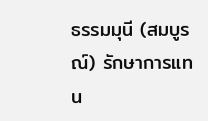ธรรมมุนี (สมบูรณ์) รักษาการแทน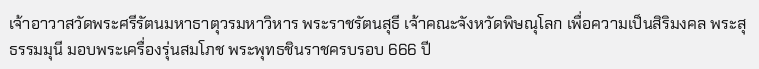เจ้าอาวาสวัดพระศรีรัตนมหาธาตุวรมหาวิหาร พระราชรัตนสุธี เจ้าคณะจังหวัดพิษณุโลก เพื่อความเป็นสิริมงคล พระสุธรรมมุนี มอบพระเครื่องรุ่นสมโภช พระพุทธชินราชครบรอบ 666 ปี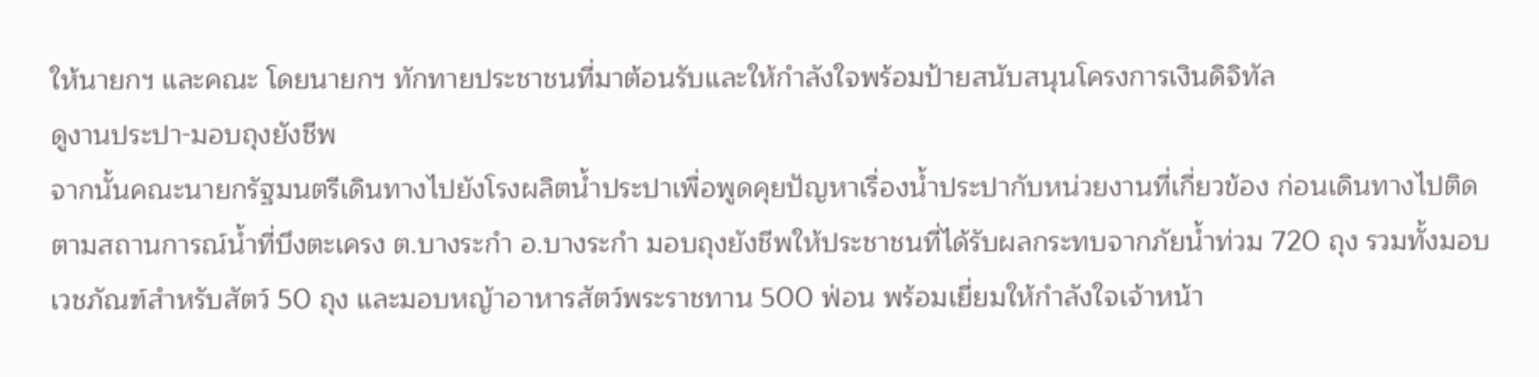ให้นายกฯ และคณะ โดยนายกฯ ทักทายประชาชนที่มาต้อนรับและให้กำลังใจพร้อมป้ายสนับสนุนโครงการเงินดิจิทัล
ดูงานประปา-มอบถุงยังชีพ
จากนั้นคณะนายกรัฐมนตรีเดินทางไปยังโรงผลิตน้ำประปาเพื่อพูดคุยปัญหาเรื่องน้ำประปากับหน่วยงานที่เกี่ยวข้อง ก่อนเดินทางไปติดตามสถานการณ์น้ำที่บึงตะเครง ต.บางระกำ อ.บางระกำ มอบถุงยังชีพให้ประชาชนที่ได้รับผลกระทบจากภัยน้ำท่วม 720 ถุง รวมทั้งมอบเวชภัณฑ์สำหรับสัตว์ 50 ถุง และมอบหญ้าอาหารสัตว์พระราชทาน 500 ฟ่อน พร้อมเยี่ยมให้กำลังใจเจ้าหน้า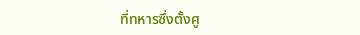ที่ทหารซึ่งตั้งศู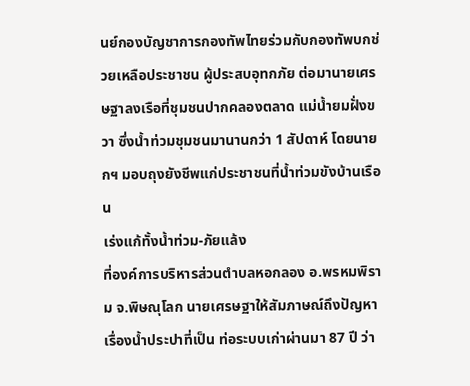นย์กองบัญชาการกองทัพไทยร่วมกับกองทัพบกช่วยเหลือประชาชน ผู้ประสบอุทกภัย ต่อมานายเศรษฐาลงเรือที่ชุมชนปากคลองตลาด แม่น้ำยมฝั่งขวา ซึ่งน้ำท่วมชุมชนมานานกว่า 1 สัปดาห์ โดยนายกฯ มอบถุงยังชีพแก่ประชาชนที่น้ำท่วมขังบ้านเรือน
เร่งแก้ทั้งน้ำท่วม-ภัยแล้ง
ที่องค์การบริหารส่วนตำบลหอกลอง อ.พรหมพิราม จ.พิษณุโลก นายเศรษฐาให้สัมภาษณ์ถึงปัญหาเรื่องน้ำประปาที่เป็น ท่อระบบเก่าผ่านมา 87 ปี ว่า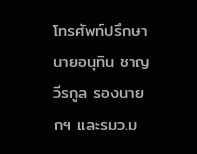โทรศัพท์ปรึกษานายอนุทิน ชาญวีรกูล รองนายกฯ และรมว.ม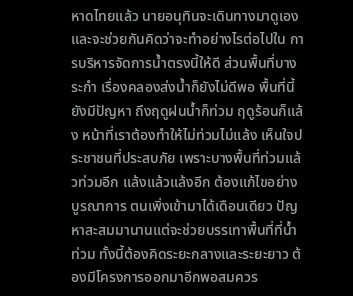หาดไทยแล้ว นายอนุทินจะเดินทางมาดูเองและจะช่วยกันคิดว่าจะทำอย่างไรต่อไปใน การบริหารจัดการน้ำตรงนี้ให้ดี ส่วนพื้นที่บางระกำ เรื่องคลองส่งน้ำก็ยังไม่ดีพอ พื้นที่นี้ยังมีปัญหา ถึงฤดูฝนน้ำก็ท่วม ฤดูร้อนก็แล้ง หน้าที่เราต้องทำให้ไม่ท่วมไม่แล้ง เห็นใจประชาชนที่ประสบภัย เพราะบางพื้นที่ท่วมแล้วท่วมอีก แล้งแล้วแล้งอีก ต้องแก้ไขอย่างบูรณาการ ตนเพิ่งเข้ามาได้เดือนเดียว ปัญหาสะสมมานานแต่จะช่วยบรรเทาพื้นที่ที่น้ำท่วม ทั้งนี้ต้องคิดระยะกลางและระยะยาว ต้องมีโครงการออกมาอีกพอสมควร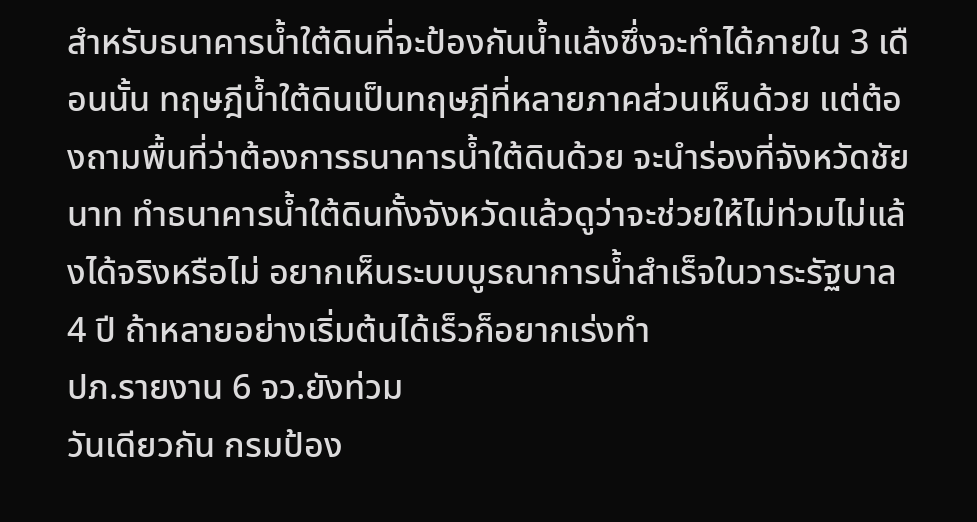สำหรับธนาคารน้ำใต้ดินที่จะป้องกันน้ำแล้งซึ่งจะทำได้ภายใน 3 เดือนนั้น ทฤษฎีน้ำใต้ดินเป็นทฤษฎีที่หลายภาคส่วนเห็นด้วย แต่ต้องถามพื้นที่ว่าต้องการธนาคารน้ำใต้ดินด้วย จะนำร่องที่จังหวัดชัยนาท ทำธนาคารน้ำใต้ดินทั้งจังหวัดแล้วดูว่าจะช่วยให้ไม่ท่วมไม่แล้งได้จริงหรือไม่ อยากเห็นระบบบูรณาการน้ำสำเร็จในวาระรัฐบาล 4 ปี ถ้าหลายอย่างเริ่มต้นได้เร็วก็อยากเร่งทำ
ปภ.รายงาน 6 จว.ยังท่วม
วันเดียวกัน กรมป้อง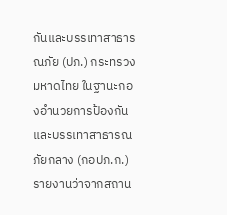กันและบรรเทาสาธารณภัย (ปภ.) กระทรวงมหาดไทย ในฐานะกองอำนวยการป้องกันและบรรเทาสาธารณภัยกลาง (กอปภ.ก.) รายงานว่าจากสถาน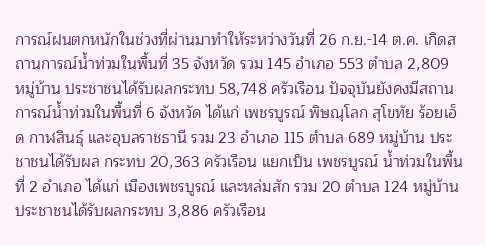การณ์ฝนตกหนักในช่วงที่ผ่านมาทำให้ระหว่างวันที่ 26 ก.ย.-14 ต.ค. เกิดสถานการณ์น้ำท่วมในพื้นที่ 35 จังหวัด รวม 145 อำเภอ 553 ตำบล 2,809 หมู่บ้าน ประชาชนได้รับผลกระทบ 58,748 ครัวเรือน ปัจจุบันยังคงมีสถานการณ์น้ำท่วมในพื้นที่ 6 จังหวัด ได้แก่ เพชรบูรณ์ พิษณุโลก สุโขทัย ร้อยเอ็ด กาฬสินธุ์ และอุบลราชธานี รวม 23 อำเภอ 115 ตำบล 689 หมู่บ้าน ประชาชนได้รับผล กระทบ 20,363 ครัวเรือน แยกเป็น เพชรบูรณ์ น้ำท่วมในพื้นที่ 2 อำเภอ ได้แก่ เมืองเพชรบูรณ์ และหล่มสัก รวม 20 ตำบล 124 หมู่บ้าน ประชาชนได้รับผลกระทบ 3,886 ครัวเรือน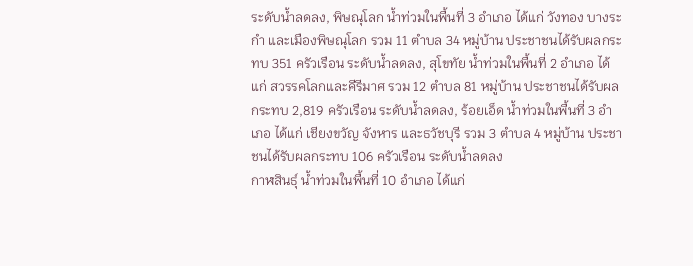ระดับน้ำลดลง, พิษณุโลก น้ำท่วมในพื้นที่ 3 อำเภอ ได้แก่ วังทอง บางระกำ และเมืองพิษณุโลก รวม 11 ตำบล 34 หมู่บ้าน ประชาชนได้รับผลกระทบ 351 ครัวเรือน ระดับน้ำลดลง, สุโขทัย น้ำท่วมในพื้นที่ 2 อำเภอ ได้แก่ สวรรคโลกและคีรีมาศ รวม 12 ตำบล 81 หมู่บ้าน ประชาชนได้รับผลกระทบ 2,819 ครัวเรือน ระดับน้ำลดลง, ร้อยเอ็ด น้ำท่วมในพื้นที่ 3 อำเภอ ได้แก่ เชียงขวัญ จังหาร และธวัชบุรี รวม 3 ตำบล 4 หมู่บ้าน ประชาชนได้รับผลกระทบ 106 ครัวเรือน ระดับน้ำลดลง
กาฬสินธุ์ น้ำท่วมในพื้นที่ 10 อำเภอ ได้แก่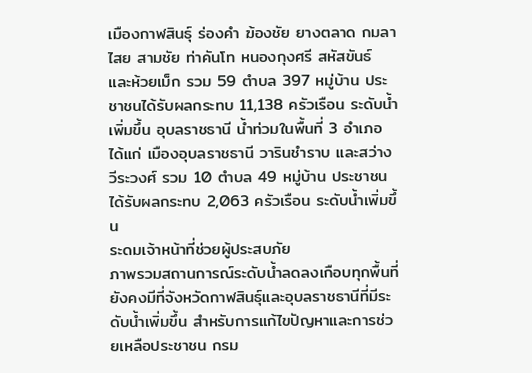เมืองกาฬสินธุ์ ร่องคำ ฆ้องชัย ยางตลาด กมลาไสย สามชัย ท่าคันโท หนองกุงศรี สหัสขันธ์ และห้วยเม็ก รวม 59 ตำบล 397 หมู่บ้าน ประชาชนได้รับผลกระทบ 11,138 ครัวเรือน ระดับน้ำเพิ่มขึ้น อุบลราชธานี น้ำท่วมในพื้นที่ 3 อำเภอ ได้แก่ เมืองอุบลราชธานี วารินชำราบ และสว่างวีระวงศ์ รวม 10 ตำบล 49 หมู่บ้าน ประชาชนได้รับผลกระทบ 2,063 ครัวเรือน ระดับน้ำเพิ่มขึ้น
ระดมเจ้าหน้าที่ช่วยผู้ประสบภัย
ภาพรวมสถานการณ์ระดับน้ำลดลงเกือบทุกพื้นที่ ยังคงมีที่จังหวัดกาฬสินธุ์และอุบลราชธานีที่มีระดับน้ำเพิ่มขึ้น สำหรับการแก้ไขปัญหาและการช่วยเหลือประชาชน กรม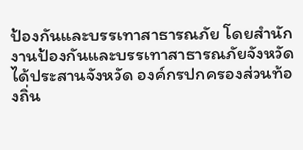ป้องกันและบรรเทาสาธารณภัย โดยสำนักงานป้องกันและบรรเทาสาธารณภัยจังหวัดได้ประสานจังหวัด องค์กรปกครองส่วนท้องถิ่น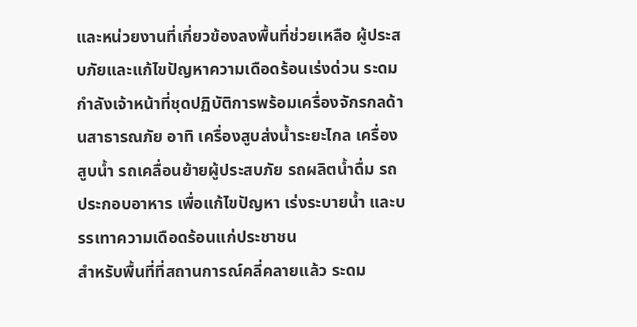และหน่วยงานที่เกี่ยวข้องลงพื้นที่ช่วยเหลือ ผู้ประสบภัยและแก้ไขปัญหาความเดือดร้อนเร่งด่วน ระดมกำลังเจ้าหน้าที่ชุดปฏิบัติการพร้อมเครื่องจักรกลด้านสาธารณภัย อาทิ เครื่องสูบส่งน้ำระยะไกล เครื่องสูบน้ำ รถเคลื่อนย้ายผู้ประสบภัย รถผลิตน้ำดื่ม รถประกอบอาหาร เพื่อแก้ไขปัญหา เร่งระบายน้ำ และบรรเทาความเดือดร้อนแก่ประชาชน
สำหรับพื้นที่ที่สถานการณ์คลี่คลายแล้ว ระดม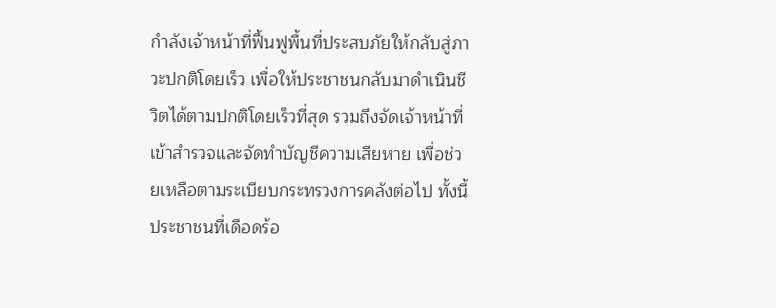กำลังเจ้าหน้าที่ฟื้นฟูพื้นที่ประสบภัยให้กลับสู่ภาวะปกติโดยเร็ว เพื่อให้ประชาชนกลับมาดำเนินชีวิตได้ตามปกติโดยเร็วที่สุด รวมถึงจัดเจ้าหน้าที่เข้าสำรวจและจัดทำบัญชีความเสียหาย เพื่อช่วยเหลือตามระเบียบกระทรวงการคลังต่อไป ทั้งนี้ ประชาชนที่เดือดร้อ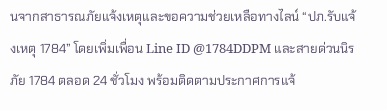นจากสาธารณภัยแจ้งเหตุและขอความช่วยเหลือทางไลน์ “ปภ.รับแจ้งเหตุ 1784” โดยเพิ่มเพื่อน Line ID @1784DDPM และสายด่วนนิรภัย 1784 ตลอด 24 ชั่วโมง พร้อมติดตามประกาศการแจ้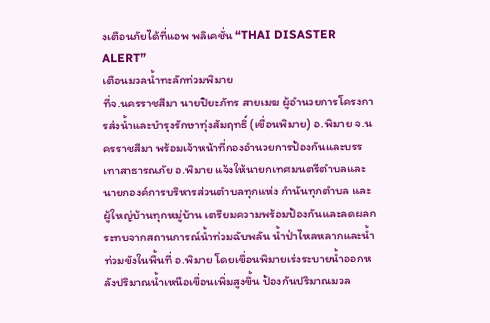งเตือนภัยได้ที่แอพ พลิเคชั่น “THAI DISASTER ALERT”
เตือนมวลน้ำทะลักท่วมพิมาย
ที่จ.นครราชสีมา นายปิยะภัทร สายเมฆ ผู้อำนวยการโครงการส่งน้ำและบำรุงรักษาทุ่งสัมฤทธิ์ (เขื่อนพิมาย) อ.พิมาย จ.นครราชสีมา พร้อมเจ้าหน้าที่กองอำนวยการป้องกันและบรรเทาสาธารณภัย อ.พิมาย แจ้งให้นายกเทศมนตรีตำบลและนายกองค์การบริหารส่วนตำบลทุกแห่ง กำนันทุกตำบล และผู้ใหญ่บ้านทุกหมู่บ้าน เตรียมความพร้อมป้องกันและลดผลกระทบจากสถานการณ์น้ำท่วมฉับพลัน น้ำป่าไหลหลากและน้ำท่วมขังในพื้นที่ อ.พิมาย โดยเขื่อนพิมายเร่งระบายน้ำออกหลังปริมาณน้ำเหนือเขื่อนเพิ่มสูงขึ้น ป้องกันปริมาณมวล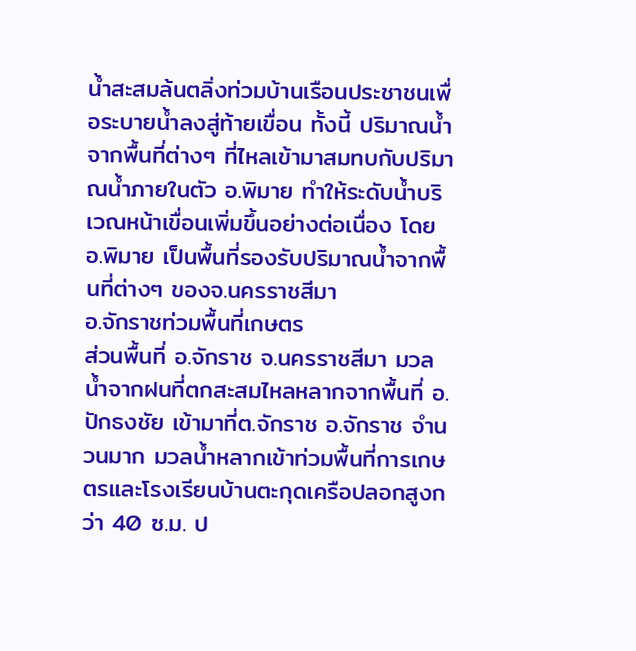น้ำสะสมล้นตลิ่งท่วมบ้านเรือนประชาชนเพื่อระบายน้ำลงสู่ท้ายเขื่อน ทั้งนี้ ปริมาณน้ำจากพื้นที่ต่างๆ ที่ไหลเข้ามาสมทบกับปริมาณน้ำภายในตัว อ.พิมาย ทำให้ระดับน้ำบริเวณหน้าเขื่อนเพิ่มขึ้นอย่างต่อเนื่อง โดย อ.พิมาย เป็นพื้นที่รองรับปริมาณน้ำจากพื้นที่ต่างๆ ของจ.นครราชสีมา
อ.จักราชท่วมพื้นที่เกษตร
ส่วนพื้นที่ อ.จักราช จ.นครราชสีมา มวลน้ำจากฝนที่ตกสะสมไหลหลากจากพื้นที่ อ.ปักธงชัย เข้ามาที่ต.จักราช อ.จักราช จำนวนมาก มวลน้ำหลากเข้าท่วมพื้นที่การเกษตรและโรงเรียนบ้านตะกุดเครือปลอกสูงกว่า 40 ซ.ม. ป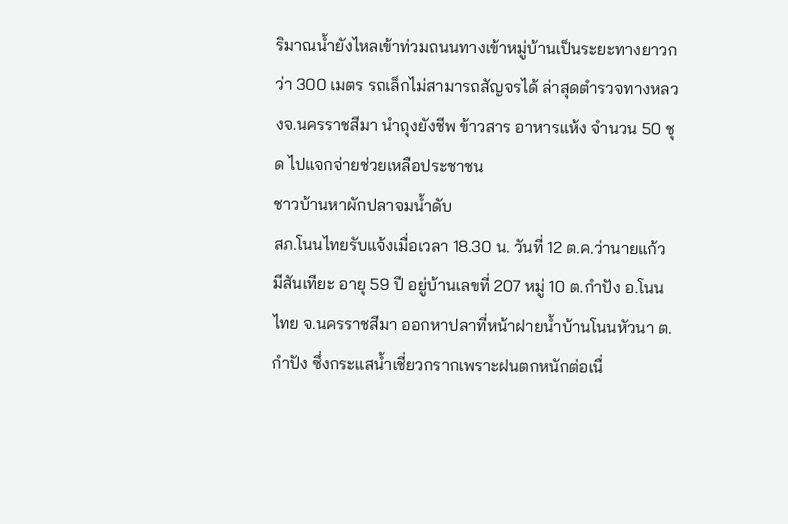ริมาณน้ำยังไหลเข้าท่วมถนนทางเข้าหมู่บ้านเป็นระยะทางยาวกว่า 300 เมตร รถเล็กไม่สามารถสัญจรได้ ล่าสุดตำรวจทางหลวงจ.นครราชสีมา นำถุงยังชีพ ข้าวสาร อาหารแห้ง จำนวน 50 ชุด ไปแจกจ่ายช่วยเหลือประชาชน
ชาวบ้านหาผักปลาจมน้ำดับ
สภ.โนนไทยรับแจ้งเมื่อเวลา 18.30 น. วันที่ 12 ต.ค.ว่านายแก้ว มีสันเทียะ อายุ 59 ปี อยู่บ้านเลขที่ 207 หมู่ 10 ต.กำปัง อ.โนนไทย จ.นครราชสีมา ออกหาปลาที่หน้าฝายน้ำบ้านโนนหัวนา ต.กำปัง ซึ่งกระแสน้ำเชี่ยวกรากเพราะฝนตกหนักต่อเนื่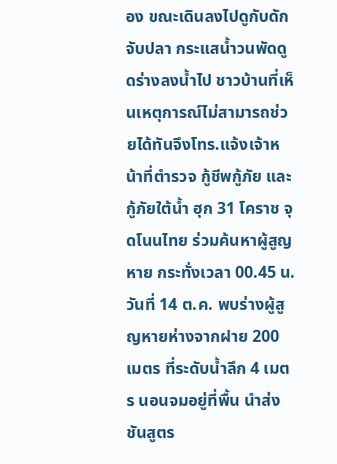อง ขณะเดินลงไปดูกับดักจับปลา กระแสน้ำวนพัดดูดร่างลงน้ำไป ชาวบ้านที่เห็นเหตุการณ์ไม่สามารถช่วยได้ทันจึงโทร.แจ้งเจ้าหน้าที่ตำรวจ กู้ชีพกู้ภัย และกู้ภัยใต้น้ำ ฮุก 31 โคราช จุดโนนไทย ร่วมค้นหาผู้สูญหาย กระทั่งเวลา 00.45 น. วันที่ 14 ต.ค. พบร่างผู้สูญหายห่างจากฝาย 200 เมตร ที่ระดับน้ำลึก 4 เมตร นอนจมอยู่ที่พื้น นำส่งชันสูตร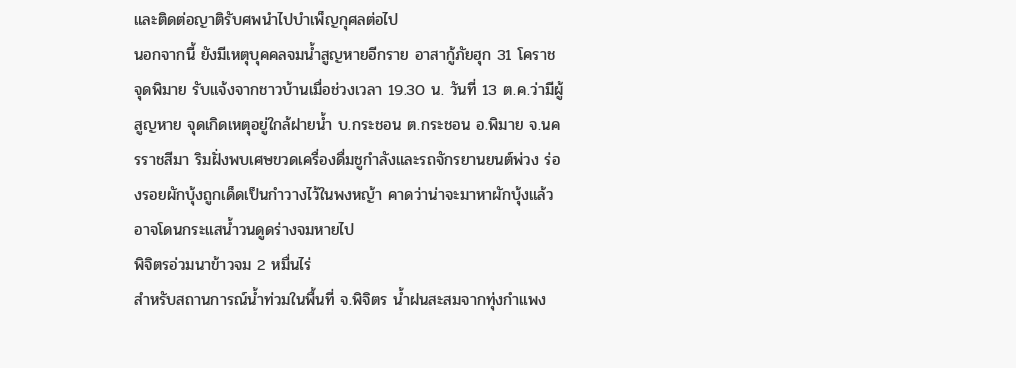และติดต่อญาติรับศพนำไปบำเพ็ญกุศลต่อไป
นอกจากนี้ ยังมีเหตุบุคคลจมน้ำสูญหายอีกราย อาสากู้ภัยฮุก 31 โคราช จุดพิมาย รับแจ้งจากชาวบ้านเมื่อช่วงเวลา 19.30 น. วันที่ 13 ต.ค.ว่ามีผู้สูญหาย จุดเกิดเหตุอยู่ใกล้ฝายน้ำ บ.กระชอน ต.กระชอน อ.พิมาย จ.นครราชสีมา ริมฝั่งพบเศษขวดเครื่องดื่มชูกำลังและรถจักรยานยนต์พ่วง ร่องรอยผักบุ้งถูกเด็ดเป็นกำวางไว้ในพงหญ้า คาดว่าน่าจะมาหาผักบุ้งแล้วอาจโดนกระแสน้ำวนดูดร่างจมหายไป
พิจิตรอ่วมนาข้าวจม 2 หมื่นไร่
สำหรับสถานการณ์น้ำท่วมในพื้นที่ จ.พิจิตร น้ำฝนสะสมจากทุ่งกำแพง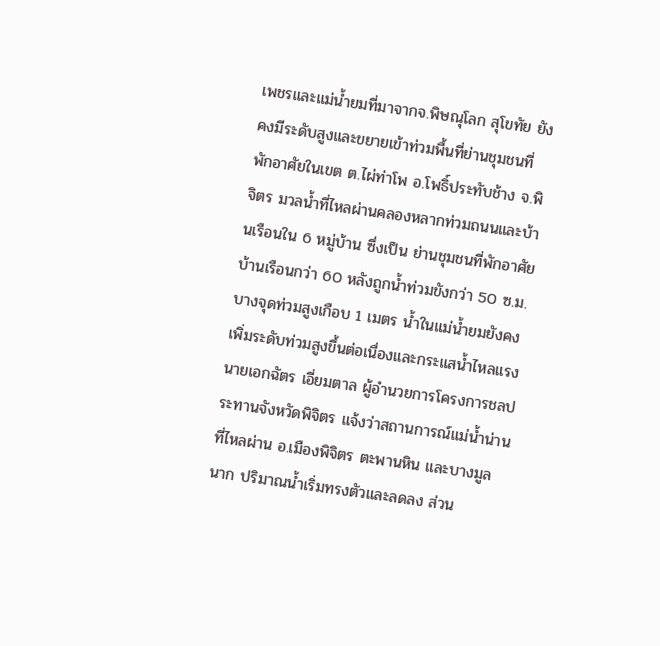เพชรและแม่น้ำยมที่มาจากจ.พิษณุโลก สุโขทัย ยังคงมีระดับสูงและขยายเข้าท่วมพื้นที่ย่านชุมชนที่พักอาศัยในเขต ต.ไผ่ท่าโพ อ.โพธิ์ประทับช้าง จ.พิจิตร มวลน้ำที่ไหลผ่านคลองหลากท่วมถนนและบ้านเรือนใน 6 หมู่บ้าน ซึ่งเป็น ย่านชุมชนที่พักอาศัย บ้านเรือนกว่า 60 หลังถูกน้ำท่วมขังกว่า 50 ซ.ม. บางจุดท่วมสูงเกือบ 1 เมตร น้ำในแม่น้ำยมยังคงเพิ่มระดับท่วมสูงขึ้นต่อเนื่องและกระแสน้ำไหลแรง
นายเอกฉัตร เอี่ยมตาล ผู้อำนวยการโครงการชลประทานจังหวัดพิจิตร แจ้งว่าสถานการณ์แม่น้ำน่านที่ไหลผ่าน อ.เมืองพิจิตร ตะพานหิน และบางมูลนาก ปริมาณน้ำเริ่มทรงตัวและลดลง ส่วน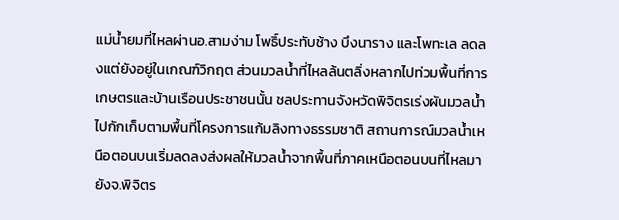แม่น้ำยมที่ไหลผ่านอ.สามง่าม โพธิ์ประทับช้าง บึงนาราง และโพทะเล ลดลงแต่ยังอยู่ในเกณฑ์วิกฤต ส่วนมวลน้ำที่ไหลล้นตลิ่งหลากไปท่วมพื้นที่การเกษตรและบ้านเรือนประชาชนนั้น ชลประทานจังหวัดพิจิตรเร่งผันมวลน้ำไปกักเก็บตามพื้นที่โครงการแก้มลิงทางธรรมชาติ สถานการณ์มวลน้ำเหนือตอนบนเริ่มลดลงส่งผลให้มวลน้ำจากพื้นที่ภาคเหนือตอนบนที่ไหลมายังจ.พิจิตร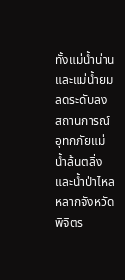ทั้งแม่น้ำน่านและแม่น้ำยมลดระดับลง
สถานการณ์อุทกภัยแม่น้ำล้นตลิ่งและน้ำป่าไหลหลากจังหวัดพิจิตร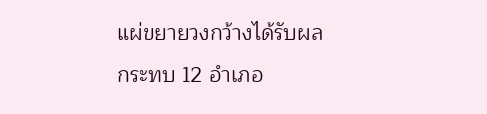แผ่ขยายวงกว้างได้รับผลกระทบ 12 อำเภอ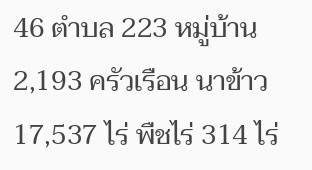46 ตำบล 223 หมู่บ้าน 2,193 ครัวเรือน นาข้าว 17,537 ไร่ พืชไร่ 314 ไร่